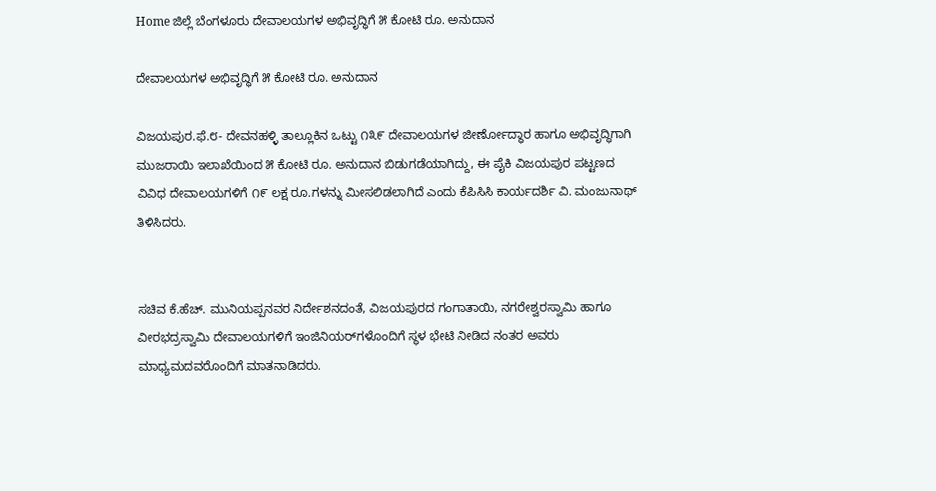Home ಜಿಲ್ಲೆ ಬೆಂಗಳೂರು ದೇವಾಲಯಗಳ ಅಭಿವೃದ್ಧಿಗೆ ೫ ಕೋಟಿ ರೂ. ಅನುದಾನ

ದೇವಾಲಯಗಳ ಅಭಿವೃದ್ಧಿಗೆ ೫ ಕೋಟಿ ರೂ. ಅನುದಾನ

ವಿಜಯಪುರ.ಫೆ.೮- ದೇವನಹಳ್ಳಿ ತಾಲ್ಲೂಕಿನ ಒಟ್ಟು ೧೩೯ ದೇವಾಲಯಗಳ ಜೀರ್ಣೋದ್ಧಾರ ಹಾಗೂ ಅಭಿವೃದ್ಧಿಗಾಗಿ ಮುಜರಾಯಿ ಇಲಾಖೆಯಿಂದ ೫ ಕೋಟಿ ರೂ. ಅನುದಾನ ಬಿಡುಗಡೆಯಾಗಿದ್ದು, ಈ ಪೈಕಿ ವಿಜಯಪುರ ಪಟ್ಟಣದ ವಿವಿಧ ದೇವಾಲಯಗಳಿಗೆ ೧೯ ಲಕ್ಷ ರೂ.ಗಳನ್ನು ಮೀಸಲಿಡಲಾಗಿದೆ ಎಂದು ಕೆಪಿಸಿಸಿ ಕಾರ್ಯದರ್ಶಿ ವಿ. ಮಂಜುನಾಥ್ ತಿಳಿಸಿದರು.


ಸಚಿವ ಕೆ.ಹೆಚ್. ಮುನಿಯಪ್ಪನವರ ನಿರ್ದೇಶನದಂತೆ, ವಿಜಯಪುರದ ಗಂಗಾತಾಯಿ, ನಗರೇಶ್ವರಸ್ವಾಮಿ ಹಾಗೂ ವೀರಭದ್ರಸ್ವಾಮಿ ದೇವಾಲಯಗಳಿಗೆ ಇಂಜಿನಿಯರ್‌ಗಳೊಂದಿಗೆ ಸ್ಥಳ ಭೇಟಿ ನೀಡಿದ ನಂತರ ಅವರು ಮಾಧ್ಯಮದವರೊಂದಿಗೆ ಮಾತನಾಡಿದರು.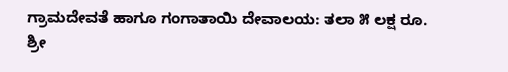ಗ್ರಾಮದೇವತೆ ಹಾಗೂ ಗಂಗಾತಾಯಿ ದೇವಾಲಯ: ತಲಾ ೫ ಲಕ್ಷ ರೂ.
ಶ್ರೀ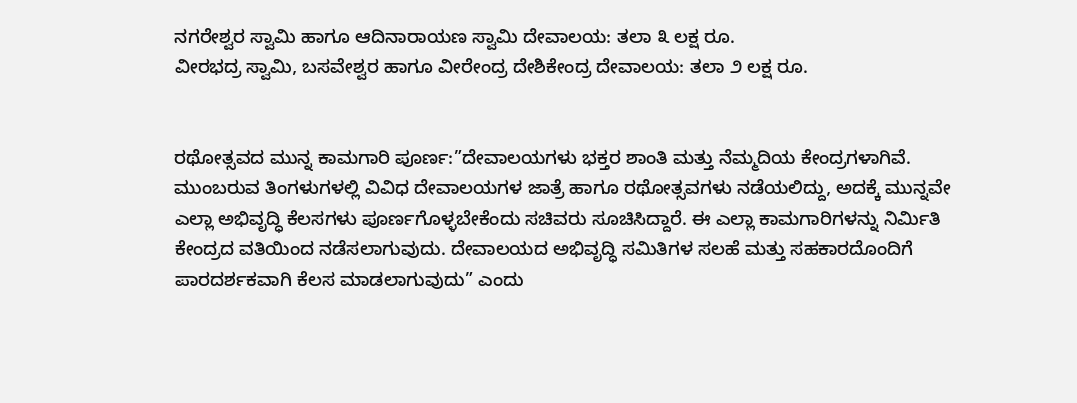ನಗರೇಶ್ವರ ಸ್ವಾಮಿ ಹಾಗೂ ಆದಿನಾರಾಯಣ ಸ್ವಾಮಿ ದೇವಾಲಯ: ತಲಾ ೩ ಲಕ್ಷ ರೂ.
ವೀರಭದ್ರ ಸ್ವಾಮಿ, ಬಸವೇಶ್ವರ ಹಾಗೂ ವೀರೇಂದ್ರ ದೇಶಿಕೇಂದ್ರ ದೇವಾಲಯ: ತಲಾ ೨ ಲಕ್ಷ ರೂ.


ರಥೋತ್ಸವದ ಮುನ್ನ ಕಾಮಗಾರಿ ಪೂರ್ಣ:”ದೇವಾಲಯಗಳು ಭಕ್ತರ ಶಾಂತಿ ಮತ್ತು ನೆಮ್ಮದಿಯ ಕೇಂದ್ರಗಳಾಗಿವೆ. ಮುಂಬರುವ ತಿಂಗಳುಗಳಲ್ಲಿ ವಿವಿಧ ದೇವಾಲಯಗಳ ಜಾತ್ರೆ ಹಾಗೂ ರಥೋತ್ಸವಗಳು ನಡೆಯಲಿದ್ದು, ಅದಕ್ಕೆ ಮುನ್ನವೇ ಎಲ್ಲಾ ಅಭಿವೃದ್ಧಿ ಕೆಲಸಗಳು ಪೂರ್ಣಗೊಳ್ಳಬೇಕೆಂದು ಸಚಿವರು ಸೂಚಿಸಿದ್ದಾರೆ. ಈ ಎಲ್ಲಾ ಕಾಮಗಾರಿಗಳನ್ನು ನಿರ್ಮಿತಿ ಕೇಂದ್ರದ ವತಿಯಿಂದ ನಡೆಸಲಾಗುವುದು. ದೇವಾಲಯದ ಅಭಿವೃದ್ಧಿ ಸಮಿತಿಗಳ ಸಲಹೆ ಮತ್ತು ಸಹಕಾರದೊಂದಿಗೆ ಪಾರದರ್ಶಕವಾಗಿ ಕೆಲಸ ಮಾಡಲಾಗುವುದು” ಎಂದು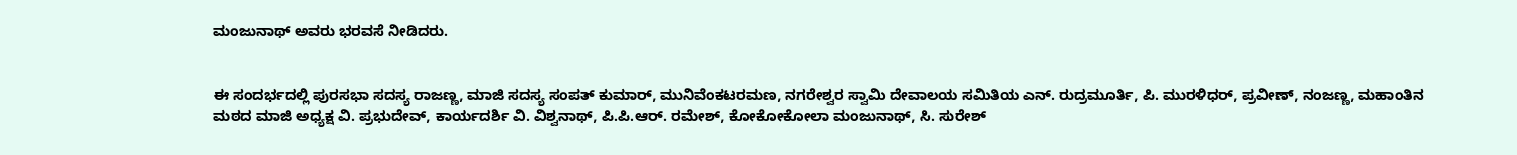ಮಂಜುನಾಥ್ ಅವರು ಭರವಸೆ ನೀಡಿದರು.


ಈ ಸಂದರ್ಭದಲ್ಲಿ ಪುರಸಭಾ ಸದಸ್ಯ ರಾಜಣ್ಣ, ಮಾಜಿ ಸದಸ್ಯ ಸಂಪತ್ ಕುಮಾರ್, ಮುನಿವೆಂಕಟರಮಣ, ನಗರೇಶ್ವರ ಸ್ವಾಮಿ ದೇವಾಲಯ ಸಮಿತಿಯ ಎನ್. ರುದ್ರಮೂರ್ತಿ, ಪಿ. ಮುರಳಿಧರ್, ಪ್ರವೀಣ್, ನಂಜಣ್ಣ, ಮಹಾಂತಿನ ಮಠದ ಮಾಜಿ ಅಧ್ಯಕ್ಷ ವಿ. ಪ್ರಭುದೇವ್, ಕಾರ್ಯದರ್ಶಿ ವಿ. ವಿಶ್ವನಾಥ್, ಪಿ.ಪಿ.ಆರ್. ರಮೇಶ್, ಕೋಕೋಕೋಲಾ ಮಂಜುನಾಥ್, ಸಿ. ಸುರೇಶ್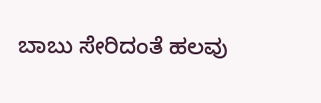ಬಾಬು ಸೇರಿದಂತೆ ಹಲವು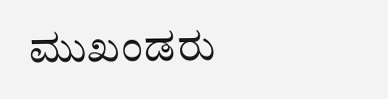ಮುಖಂಡರು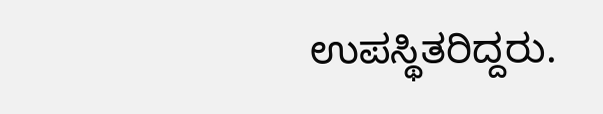ಉಪಸ್ಥಿತರಿದ್ದರು.